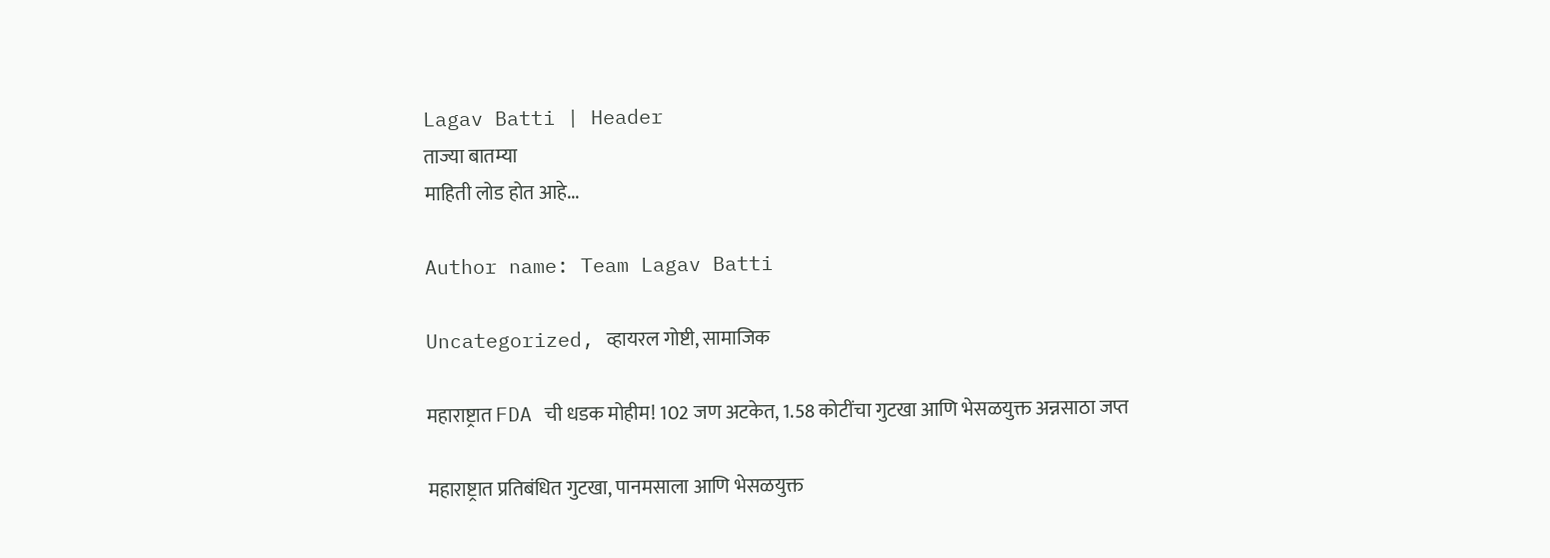Lagav Batti | Header
ताज्या बातम्या
माहिती लोड होत आहे...

Author name: Team Lagav Batti

Uncategorized, व्हायरल गोष्टी, सामाजिक

महाराष्ट्रात FDA ची धडक मोहीम! 102 जण अटकेत, 1.58 कोटींचा गुटखा आणि भेसळयुक्त अन्नसाठा जप्त

महाराष्ट्रात प्रतिबंधित गुटखा, पानमसाला आणि भेसळयुक्त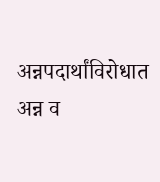अन्नपदार्थांविरोधात अन्न व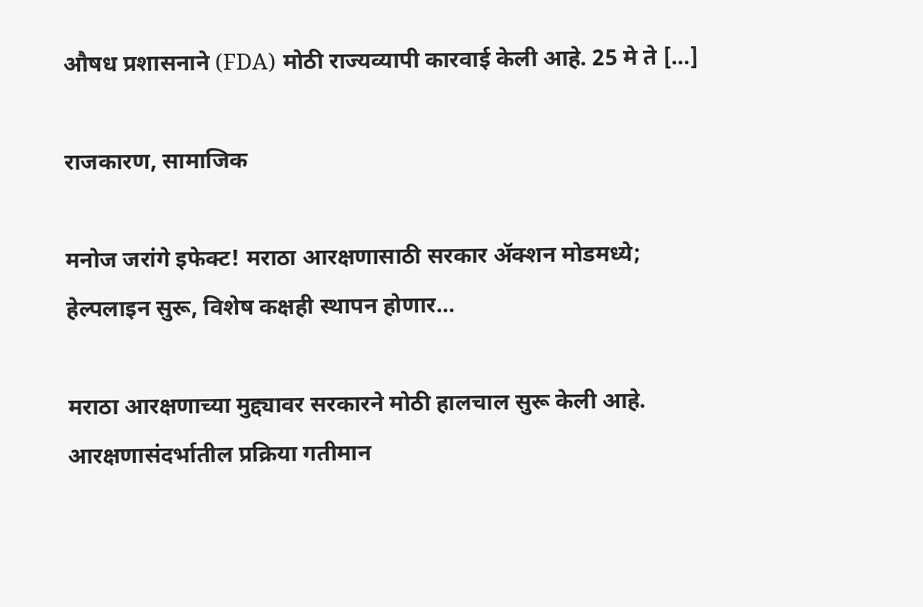औषध प्रशासनाने (FDA) मोठी राज्यव्यापी कारवाई केली आहे. 25 मे ते […]

राजकारण, सामाजिक

मनोज जरांगे इफेक्ट! मराठा आरक्षणासाठी सरकार ॲक्शन मोडमध्ये; हेल्पलाइन सुरू, विशेष कक्षही स्थापन होणार…

मराठा आरक्षणाच्या मुद्द्यावर सरकारने मोठी हालचाल सुरू केली आहे. आरक्षणासंदर्भातील प्रक्रिया गतीमान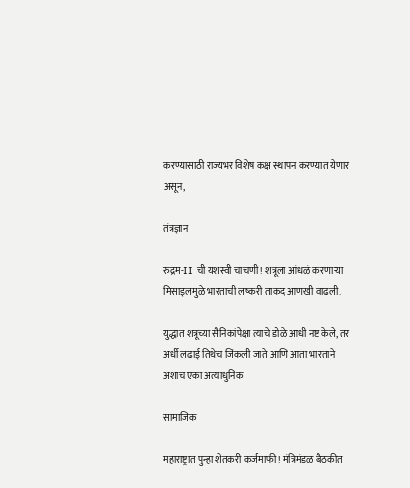करण्यासाठी राज्यभर विशेष कक्ष स्थापन करण्यात येणार असून,

तंत्रज्ञान

रुद्रम-II ची यशस्वी चाचणी! शत्रूला आंधळं करणाऱ्या मिसाइलमुळे भारताची लष्करी ताकद आणखी वाढली.

युद्धात शत्रूच्या सैनिकांपेक्षा त्याचे डोळे आधी नष्ट केले, तर अर्धी लढाई तिथेच जिंकली जाते आणि आता भारताने अशाच एका अत्याधुनिक

सामाजिक

महाराष्ट्रात पुन्हा शेतकरी कर्जमाफी! मंत्रिमंडळ बैठकीत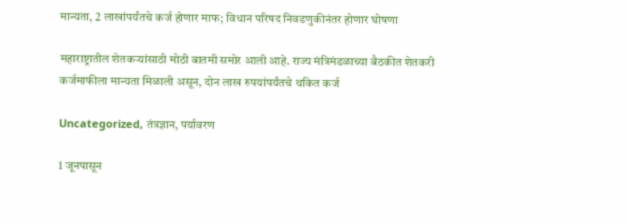मान्यता, 2 लाखांपर्यंतचे कर्ज होणार माफ; विधान परिषद निवडणुकीनंतर होणार घोषणा

महाराष्ट्रातील शेतकऱ्यांसाठी मोठी बातमी समोर आली आहे. राज्य मंत्रिमंडळाच्या बैठकीत शेतकरी कर्जमाफीला मान्यता मिळाली असून, दोन लाख रुपयांपर्यंतचे थकित कर्ज

Uncategorized, तंत्रज्ञान, पर्यावरण

1 जूनपासून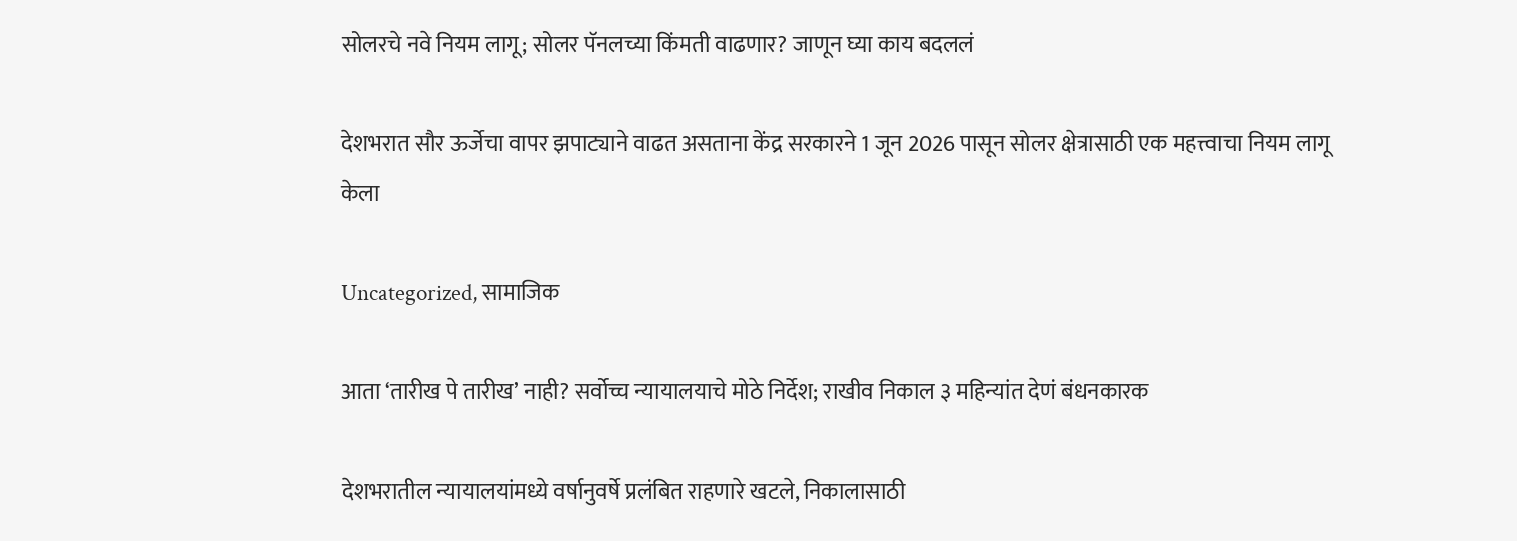सोलरचे नवे नियम लागू; सोलर पॅनलच्या किंमती वाढणार? जाणून घ्या काय बदललं

देशभरात सौर ऊर्जेचा वापर झपाट्याने वाढत असताना केंद्र सरकारने 1 जून 2026 पासून सोलर क्षेत्रासाठी एक महत्त्वाचा नियम लागू केला

Uncategorized, सामाजिक

आता ‘तारीख पे तारीख’ नाही? सर्वोच्च न्यायालयाचे मोठे निर्देश; राखीव निकाल ३ महिन्यांत देणं बंधनकारक

देशभरातील न्यायालयांमध्ये वर्षानुवर्षे प्रलंबित राहणारे खटले, निकालासाठी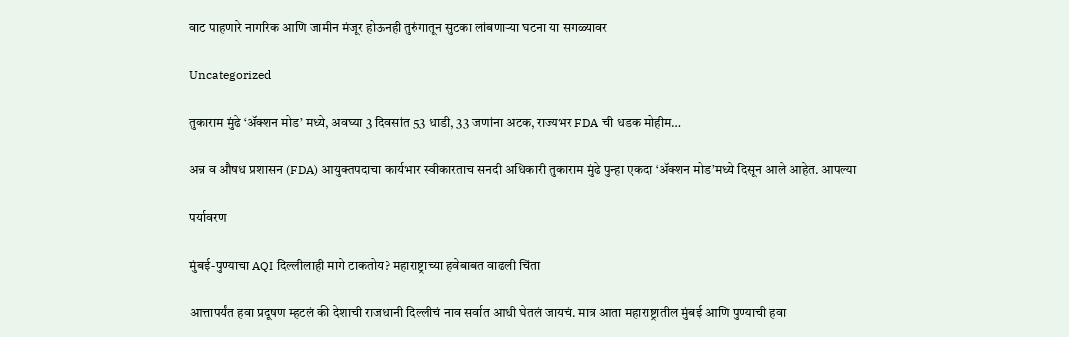वाट पाहणारे नागरिक आणि जामीन मंजूर होऊनही तुरुंगातून सुटका लांबणाऱ्या घटना या सगळ्यावर

Uncategorized

तुकाराम मुंढे ‘ॲक्शन मोड’ मध्ये, अवघ्या 3 दिवसांत 53 धाडी, 33 जणांना अटक, राज्यभर FDA ची धडक मोहीम…

अन्न व औषध प्रशासन (FDA) आयुक्तपदाचा कार्यभार स्वीकारताच सनदी अधिकारी तुकाराम मुंढे पुन्हा एकदा ‘ॲक्शन मोड’मध्ये दिसून आले आहेत. आपल्या

पर्यावरण

मुंबई-पुण्याचा AQI दिल्लीलाही मागे टाकतोय? महाराष्ट्राच्या हवेबाबत वाढली चिंता

आत्तापर्यंत हवा प्रदूषण म्हटलं की देशाची राजधानी दिल्लीचं नाव सर्वात आधी घेतलं जायचं. मात्र आता महाराष्ट्रातील मुंबई आणि पुण्याची हवा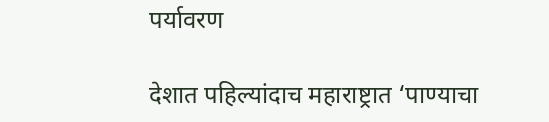पर्यावरण

देशात पहिल्यांदाच महाराष्ट्रात ‘पाण्याचा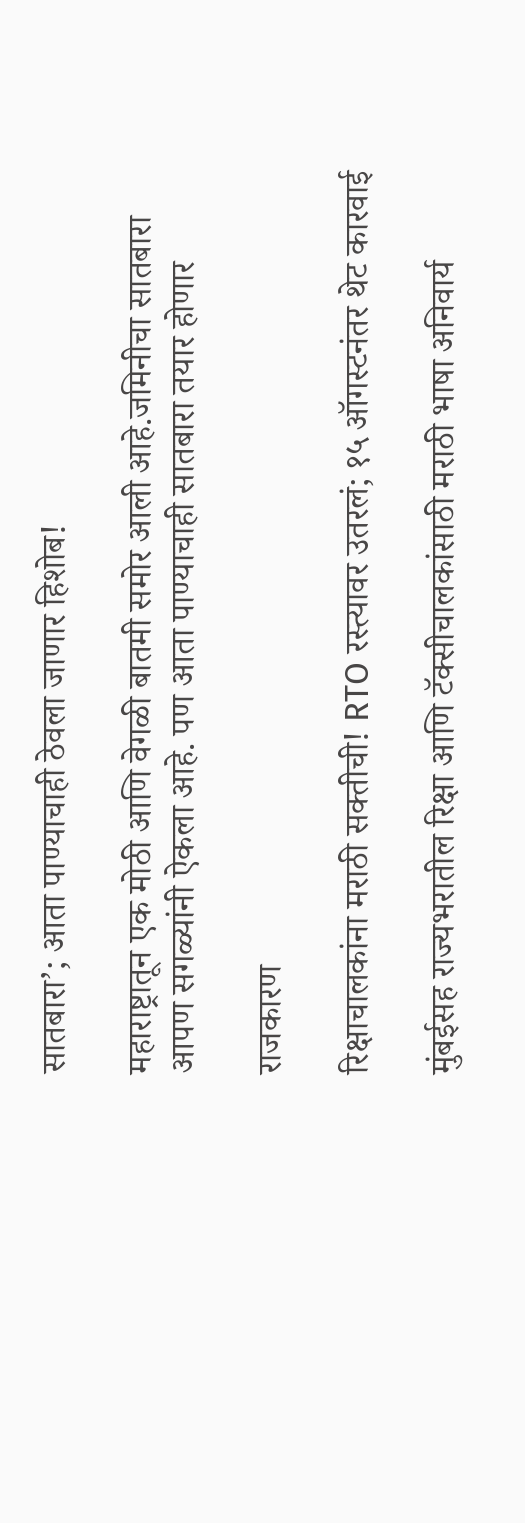सातबारा’; आता पाण्याचाही ठेवला जाणार हिशोब!

महाराष्ट्रातून एक मोठी आणि वेगळी बातमी समोर आली आहे.जमिनीचा सातबारा आपण सगळ्यांनी ऐकला आहे. पण आता पाण्याचाही सातबारा तयार होणार

राजकारण

रिक्षाचालकांना मराठी सक्तीची! RTO रस्त्यावर उतरलं; १५ ऑगस्टनंतर थेट कारवाई

मुंबईसह राज्यभरातील रिक्षा आणि टॅक्सीचालकांसाठी मराठी भाषा अनिवार्य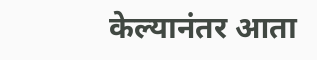केल्यानंतर आता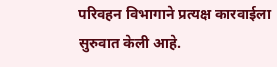परिवहन विभागाने प्रत्यक्ष कारवाईला सुरुवात केली आहे.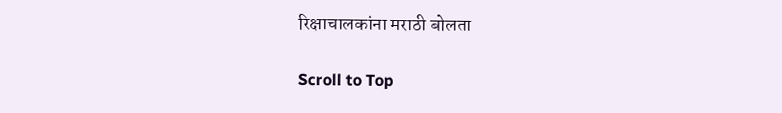रिक्षाचालकांना मराठी बोलता

Scroll to Top